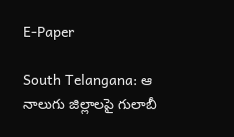E-Paper

South Telangana: ఆ నాలుగు జిల్లాలపై గులాబీ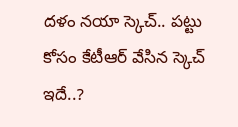దళం నయా స్కెచ్.. పట్టు కోసం కేటీఆర్ వేసిన స్కెచ్ ఇదే..?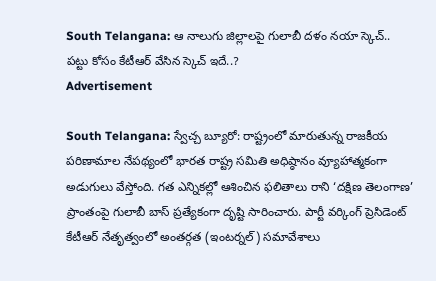South Telangana: ఆ నాలుగు జిల్లాలపై గులాబీ దళం నయా స్కెచ్.. పట్టు కోసం కేటీఆర్ వేసిన స్కెచ్ ఇదే..?
Advertisement

South Telangana: స్వేచ్చ బ్యూరో: రాష్ట్రంలో మారుతున్న రాజకీయ పరిణామాల నేపథ్యంలో భారత రాష్ట్ర సమితి అధిష్ఠానం వ్యూహాత్మకంగా అడుగులు వేస్తోంది. గత ఎన్నికల్లో ఆశించిన ఫలితాలు రాని ‘దక్షిణ తెలంగాణ’ ప్రాంతంపై గులాబీ బాస్ ప్రత్యేకంగా దృష్టి సారించారు. పార్టీ వర్కింగ్ ప్రెసిడెంట్ కేటీఆర్ నేతృత్వంలో అంతర్గత (ఇంటర్నల్) సమావేశాలు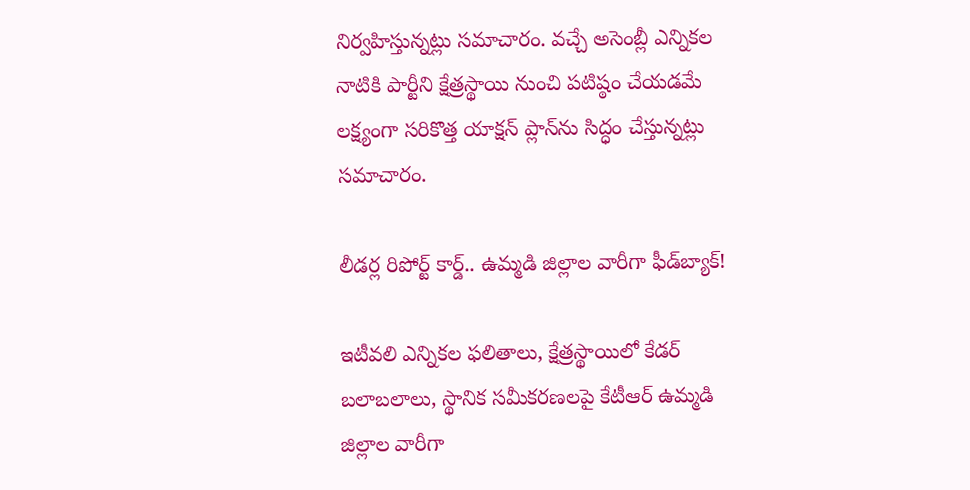నిర్వహిస్తున్నట్లు సమాచారం. వచ్చే అసెంబ్లీ ఎన్నికల నాటికి పార్టీని క్షేత్రస్థాయి నుంచి పటిష్ఠం చేయడమే లక్ష్యంగా సరికొత్త యాక్షన్ ప్లాన్‌ను సిద్ధం చేస్తున్నట్లు సమాచారం.

లీడర్ల రిపోర్ట్ కార్డ్.. ఉమ్మడి జిల్లాల వారీగా ఫీడ్‌బ్యాక్!

ఇటీవలి ఎన్నికల ఫలితాలు, క్షేత్రస్థాయిలో కేడర్ బలాబలాలు, స్థానిక సమీకరణలపై కేటీఆర్ ఉమ్మడి జిల్లాల వారీగా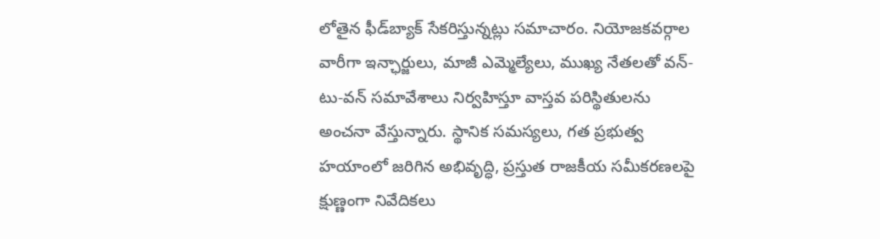లోతైన ఫీడ్‌బ్యాక్ సేకరిస్తున్నట్లు సమాచారం. నియోజకవర్గాల వారీగా ఇన్ఛార్జులు, మాజీ ఎమ్మెల్యేలు, ముఖ్య నేతలతో వన్-టు-వన్ సమావేశాలు నిర్వహిస్తూ వాస్తవ పరిస్థితులను అంచనా వేస్తున్నారు. స్థానిక సమస్యలు, గత ప్రభుత్వ హయాంలో జరిగిన అభివృద్ధి, ప్రస్తుత రాజకీయ సమీకరణలపై క్షుణ్ణంగా నివేదికలు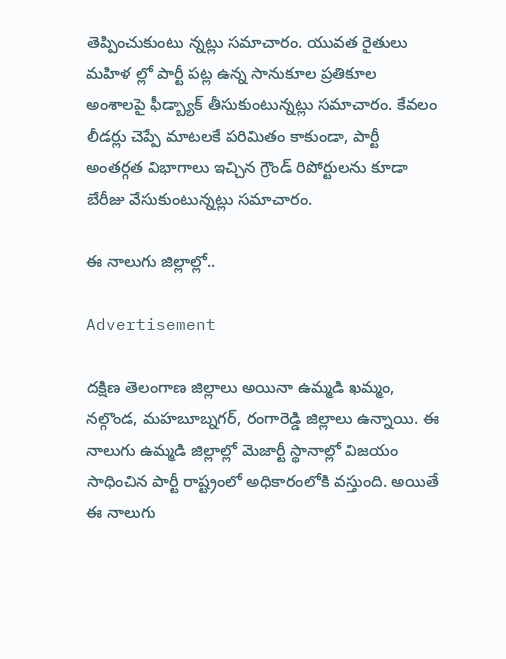తెప్పించుకుంటు న్నట్లు సమాచారం. యువత రైతులు మహిళ ల్లో పార్టీ పట్ల ఉన్న సానుకూల ప్రతికూల అంశాలపై ఫీడ్బ్యాక్ తీసుకుంటున్నట్లు సమాచారం. కేవలం లీడర్లు చెప్పే మాటలకే పరిమితం కాకుండా, పార్టీ అంతర్గత విభాగాలు ఇచ్చిన గ్రౌండ్ రిపోర్టులను కూడా బేరీజు వేసుకుంటున్నట్లు సమాచారం.

ఈ నాలుగు జిల్లాల్లో..

Advertisement

దక్షిణ తెలంగాణ జిల్లాలు అయినా ఉమ్మడి ఖమ్మం, నల్గొండ, మహబూబ్నగర్, రంగారెడ్డి జిల్లాలు ఉన్నాయి. ఈ నాలుగు ఉమ్మడి జిల్లాల్లో మెజార్టీ స్థానాల్లో విజయం సాధించిన పార్టీ రాష్ట్రంలో అధికారంలోకి వస్తుంది. అయితే ఈ నాలుగు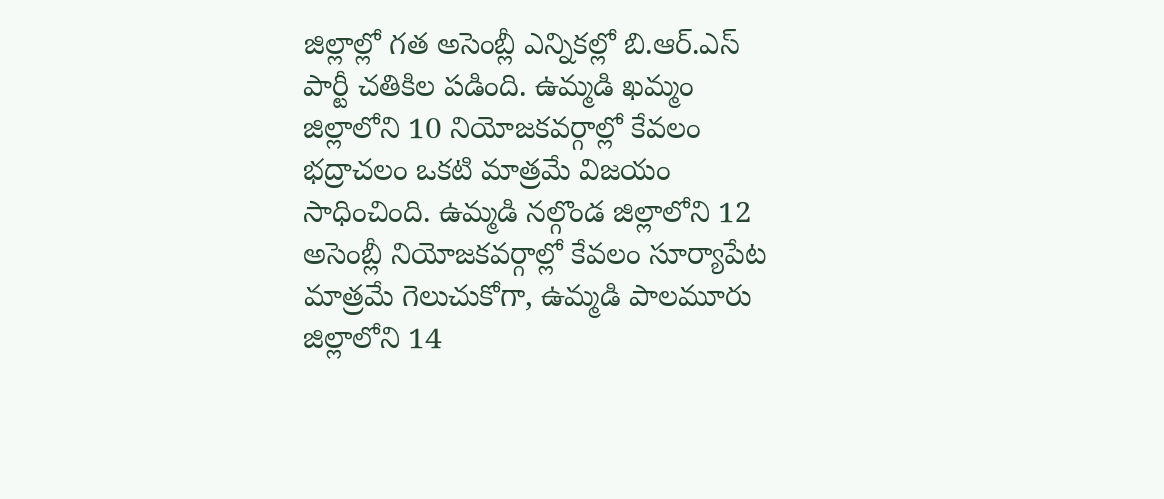జిల్లాల్లో గత అసెంబ్లీ ఎన్నికల్లో బి.ఆర్.ఎస్ పార్టీ చతికిల పడింది. ఉమ్మడి ఖమ్మం జిల్లాలోని 10 నియోజకవర్గాల్లో కేవలం భద్రాచలం ఒకటి మాత్రమే విజయం సాధించింది. ఉమ్మడి నల్గొండ జిల్లాలోని 12 అసెంబ్లీ నియోజకవర్గాల్లో కేవలం సూర్యాపేట మాత్రమే గెలుచుకోగా, ఉమ్మడి పాలమూరు జిల్లాలోని 14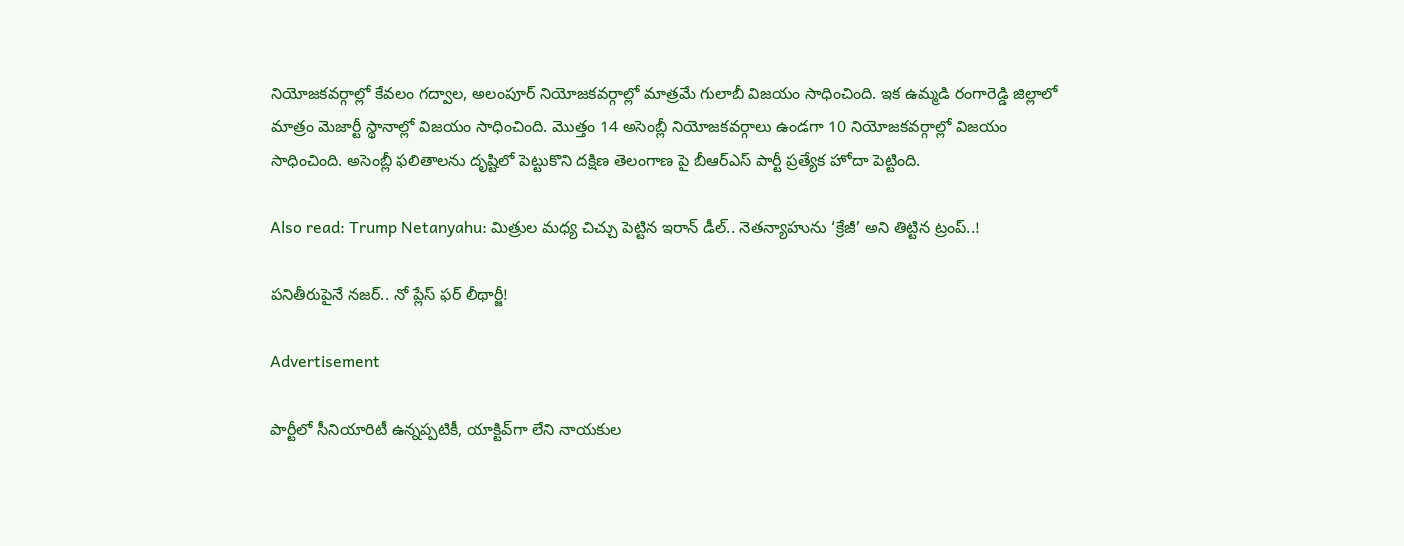నియోజకవర్గాల్లో కేవలం గద్వాల, అలంపూర్ నియోజకవర్గాల్లో మాత్రమే గులాబీ విజయం సాధించింది. ఇక ఉమ్మడి రంగారెడ్డి జిల్లాలో మాత్రం మెజార్టీ స్థానాల్లో విజయం సాధించింది. మొత్తం 14 అసెంబ్లీ నియోజకవర్గాలు ఉండగా 10 నియోజకవర్గాల్లో విజయం సాధించింది. అసెంబ్లీ ఫలితాలను దృష్టిలో పెట్టుకొని దక్షిణ తెలంగాణ పై బీఆర్ఎస్ పార్టీ ప్రత్యేక హోదా పెట్టింది.

Also read: Trump Netanyahu: మిత్రుల మధ్య చిచ్చు పెట్టిన ఇరాన్ డీల్.. నెతన్యాహును ‘క్రేజీ’ అని తిట్టిన ట్రంప్..!

పనితీరుపైనే నజర్.. నో ప్లేస్ ఫర్ లీథార్జీ!

Advertisement

పార్టీలో సీనియారిటీ ఉన్నప్పటికీ, యాక్టివ్‌గా లేని నాయకుల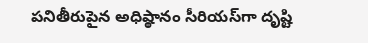పనితీరుపైన అధిష్ఠానం సీరియస్‌గా దృష్టి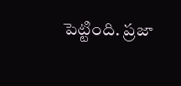పెట్టింది. ప్రజా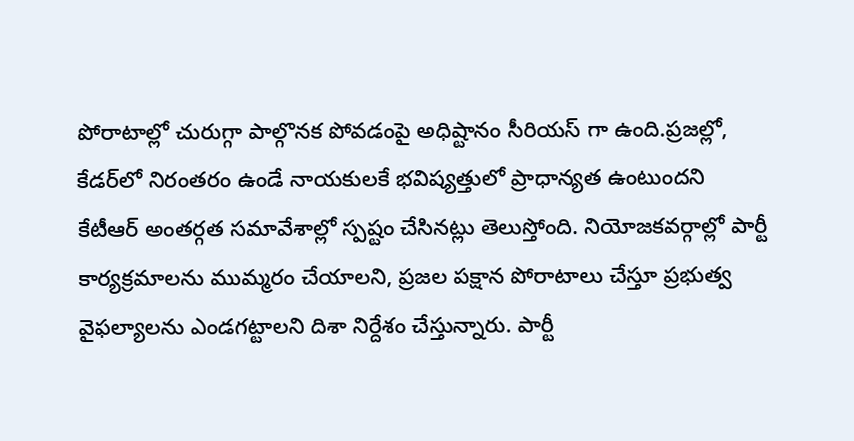పోరాటాల్లో చురుగ్గా పాల్గొనక పోవడంపై అధిష్టానం సీరియస్ గా ఉంది.ప్రజల్లో, కేడర్‌లో నిరంతరం ఉండే నాయకులకే భవిష్యత్తులో ప్రాధాన్యత ఉంటుందని కేటీఆర్ అంతర్గత సమావేశాల్లో స్పష్టం చేసినట్లు తెలుస్తోంది. నియోజకవర్గాల్లో పార్టీ కార్యక్రమాలను ముమ్మరం చేయాలని, ప్రజల పక్షాన పోరాటాలు చేస్తూ ప్రభుత్వ వైఫల్యాలను ఎండగట్టాలని దిశా నిర్దేశం చేస్తున్నారు. పార్టీ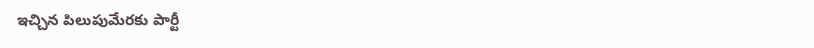ఇచ్చిన పిలుపుమేరకు పార్టీ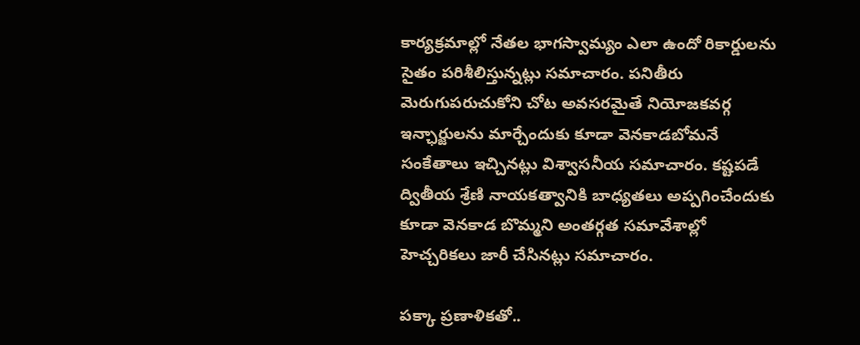కార్యక్రమాల్లో నేతల భాగస్వామ్యం ఎలా ఉందో రికార్డులను సైతం పరిశీలిస్తున్నట్లు సమాచారం. పనితీరు మెరుగుపరుచుకోని చోట అవసరమైతే నియోజకవర్గ ఇన్ఛార్జులను మార్చేందుకు కూడా వెనకాడబోమనే సంకేతాలు ఇచ్చినట్లు విశ్వాసనీయ సమాచారం. కష్టపడే ద్వితీయ శ్రేణి నాయకత్వానికి బాధ్యతలు అప్పగించేందుకు కూడా వెనకాడ బొమ్మని అంతర్గత సమావేశాల్లో హెచ్చరికలు జారీ చేసినట్లు సమాచారం.

పక్కా ప్రణాళికతో..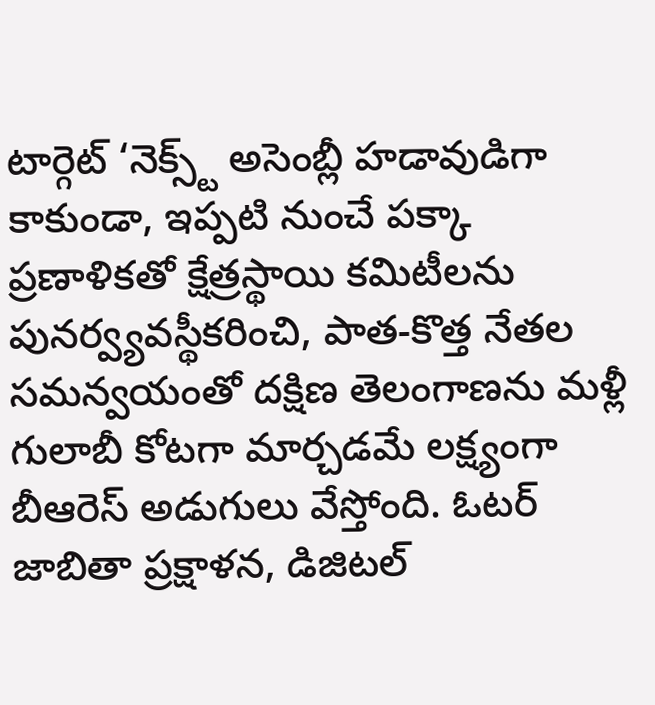టార్గెట్ ‘నెక్స్ట్ అసెంబ్లీ హడావుడిగా కాకుండా, ఇప్పటి నుంచే పక్కా ప్రణాళికతో క్షేత్రస్థాయి కమిటీలను పునర్వ్యవస్థీకరించి, పాత-కొత్త నేతల సమన్వయంతో దక్షిణ తెలంగాణను మళ్లీ గులాబీ కోటగా మార్చడమే లక్ష్యంగా బీఆరెస్ అడుగులు వేస్తోంది. ఓటర్ జాబితా ప్రక్షాళన, డిజిటల్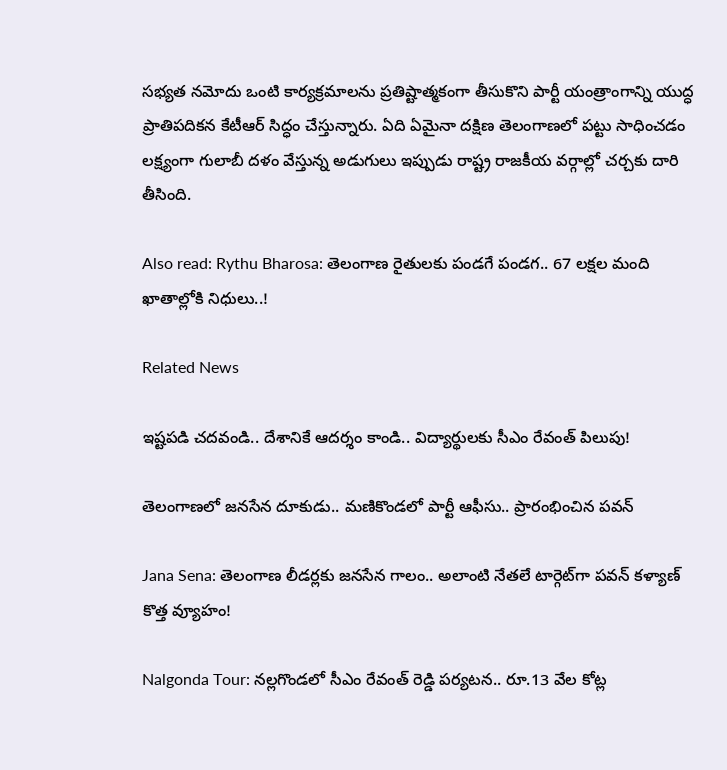సభ్యత నమోదు ఒంటి కార్యక్రమాలను ప్రతిష్టాత్మకంగా తీసుకొని పార్టీ యంత్రాంగాన్ని యుద్ధ ప్రాతిపదికన కేటీఆర్ సిద్ధం చేస్తున్నారు. ఏది ఏమైనా దక్షిణ తెలంగాణలో పట్టు సాధించడం లక్ష్యంగా గులాబీ దళం వేస్తున్న అడుగులు ఇప్పుడు రాష్ట్ర రాజకీయ వర్గాల్లో చర్చకు దారి తీసింది.

Also read: Rythu Bharosa: తెలంగాణ రైతులకు పండగే పండగ.. 67 లక్షల మంది ఖాతాల్లోకి నిధులు..!

Related News

ఇష్టపడి చదవండి.. దేశానికే ఆదర్శం కాండి.. విద్యార్థులకు సీఎం రేవంత్ పిలుపు!

తెలంగాణలో జనసేన దూకుడు.. మణికొండలో పార్టీ ఆఫీసు.. ప్రారంభించిన పవన్

Jana Sena: తెలంగాణ లీడర్లకు జనసేన గాలం.. అలాంటి నేతలే టార్గెట్‌గా పవన్ కళ్యాణ్ కొత్త వ్యూహం!

Nalgonda Tour: నల్లగొండలో సీఎం రేవంత్ రెడ్డి పర్యటన.. రూ.13 వేల కోట్ల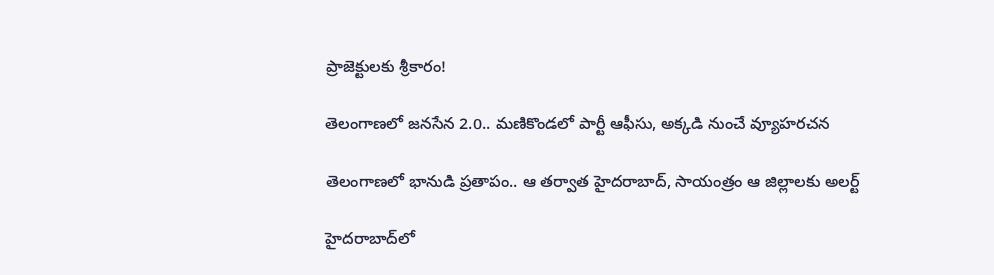ప్రాజెక్టులకు శ్రీకారం!

తెలంగాణలో జనసేన 2.0.. మణికొండలో పార్టీ ఆఫీసు, అక్కడి నుంచే వ్యూహరచన

తెలంగాణలో భానుడి ప్రతాపం.. ఆ తర్వాత హైదరాబాద్, సాయంత్రం ఆ జిల్లాలకు అలర్ట్

హైదరాబాద్‌లో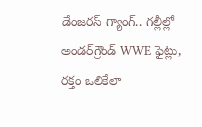డేంజరస్ గ్యాంగ్.. గల్లీల్లో అండర్‌గ్రౌండ్ WWE ఫైట్లు, రక్తం ఒలికేలా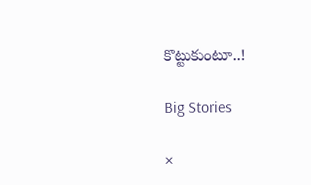కొట్టుకుంటూ..!

Big Stories

×